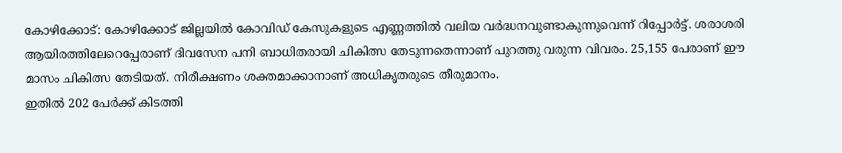കോഴിക്കോട്: കോഴിക്കോട് ജില്ലയിൽ കോവിഡ് കേസുകളുടെ എണ്ണത്തിൽ വലിയ വർദ്ധനവുണ്ടാകുന്നുവെന്ന് റിപ്പോർട്ട്. ശരാശരി ആയിരത്തിലേറെപ്പേരാണ് ദിവസേന പനി ബാധിതരായി ചികിത്സ തേടുന്നതെന്നാണ് പുറത്തു വരുന്ന വിവരം. 25,155 പേരാണ് ഈ മാസം ചികിത്സ തേടിയത്. നിരീക്ഷണം ശക്തമാക്കാനാണ് അധികൃതരുടെ തീരുമാനം.
ഇതിൽ 202 പേർക്ക് കിടത്തി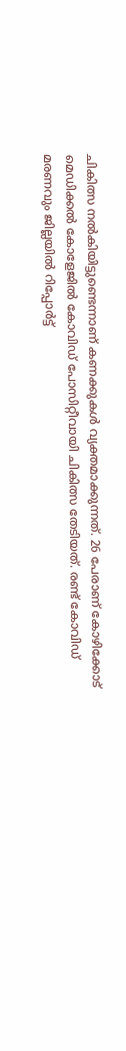ചികിത്സ നൽകിയിട്ടുണ്ടെന്നാണ് കണക്കുകൾ വ്യക്തമാക്കുന്നത്. 26 പേരാണ് കോഴിക്കോട് മെഡിക്കൽ കോളേജിൽ കോവിഡ് പോസിറ്റീവായി ചികിത്സ തേടിയത്. രണ്ട് കോവിഡ് മരണവും ജില്ലയിൽ റിപ്പോർട്ട്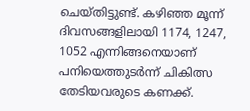ചെയ്തിട്ടുണ്ട്. കഴിഞ്ഞ മൂന്ന് ദിവസങ്ങളിലായി 1174, 1247, 1052 എന്നിങ്ങനെയാണ് പനിയെത്തുടർന്ന് ചികിത്സ തേടിയവരുടെ കണക്ക്.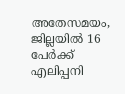അതേസമയം, ജില്ലയിൽ 16 പേർക്ക് എലിപ്പനി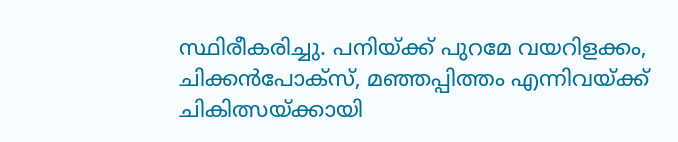സ്ഥിരീകരിച്ചു. പനിയ്ക്ക് പുറമേ വയറിളക്കം, ചിക്കൻപോക്സ്, മഞ്ഞപ്പിത്തം എന്നിവയ്ക്ക് ചികിത്സയ്ക്കായി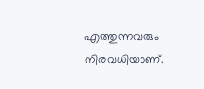എത്തുന്നവരും നിരവധിയാണ്.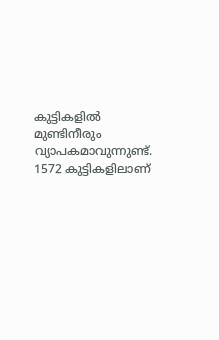കുട്ടികളിൽ മുണ്ടിനീരും വ്യാപകമാവുന്നുണ്ട്. 1572 കുട്ടികളിലാണ്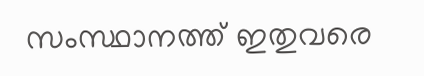സംസ്ഥാനത്ത് ഇതുവരെ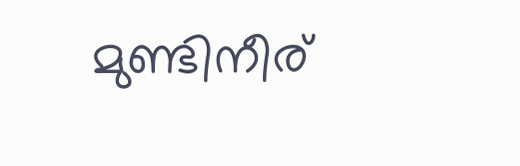മുണ്ടിനീര്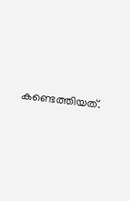കണ്ടെത്തിയത്.